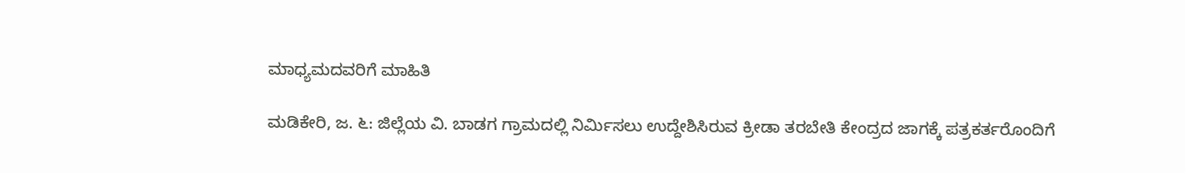ಮಾಧ್ಯಮದವರಿಗೆ ಮಾಹಿತಿ

ಮಡಿಕೇರಿ, ಜ. ೬: ಜಿಲ್ಲೆಯ ವಿ. ಬಾಡಗ ಗ್ರಾಮದಲ್ಲಿ ನಿರ್ಮಿಸಲು ಉದ್ದೇಶಿಸಿರುವ ಕ್ರೀಡಾ ತರಬೇತಿ ಕೇಂದ್ರದ ಜಾಗಕ್ಕೆ ಪತ್ರಕರ್ತರೊಂದಿಗೆ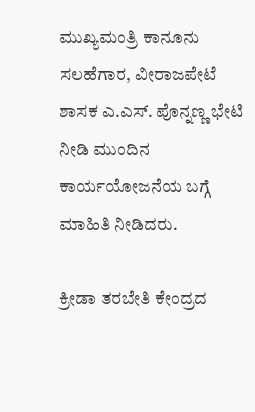ಮುಖ್ಯಮಂತ್ರಿ ಕಾನೂನು ಸಲಹೆಗಾರ, ವೀರಾಜಪೇಟೆ ಶಾಸಕ ಎ.ಎಸ್. ಪೊನ್ನಣ್ಣ ಭೇಟಿ ನೀಡಿ ಮುಂದಿನ ಕಾರ್ಯಯೋಜನೆಯ ಬಗ್ಗೆ ಮಾಹಿತಿ ನೀಡಿದರು.

ಕ್ರೀಡಾ ತರಬೇತಿ ಕೇಂದ್ರದ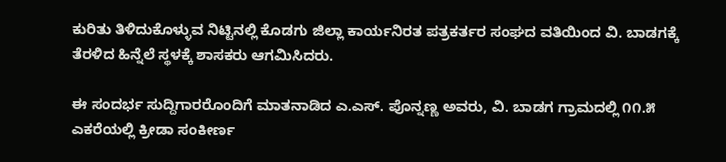ಕುರಿತು ತಿಳಿದುಕೊಳ್ಳುವ ನಿಟ್ಟಿನಲ್ಲಿ ಕೊಡಗು ಜಿಲ್ಲಾ ಕಾರ್ಯನಿರತ ಪತ್ರಕರ್ತರ ಸಂಘದ ವತಿಯಿಂದ ವಿ. ಬಾಡಗಕ್ಕೆ ತೆರಳಿದ ಹಿನ್ನೆಲೆ ಸ್ಥಳಕ್ಕೆ ಶಾಸಕರು ಆಗಮಿಸಿದರು.

ಈ ಸಂದರ್ಭ ಸುದ್ದಿಗಾರರೊಂದಿಗೆ ಮಾತನಾಡಿದ ಎ.ಎಸ್. ಪೊನ್ನಣ್ಣ ಅವರು, ವಿ. ಬಾಡಗ ಗ್ರಾಮದಲ್ಲಿ ೧೧.೫ ಎಕರೆಯಲ್ಲಿ ಕ್ರೀಡಾ ಸಂಕೀರ್ಣ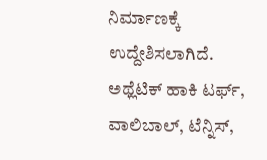ನಿರ್ಮಾಣಕ್ಕೆ ಉದ್ದೇಶಿಸಲಾಗಿದೆ. ಅಥ್ಲೆಟಿಕ್ ಹಾಕಿ ಟರ್ಫ್, ವಾಲಿಬಾಲ್, ಟೆನ್ನಿಸ್,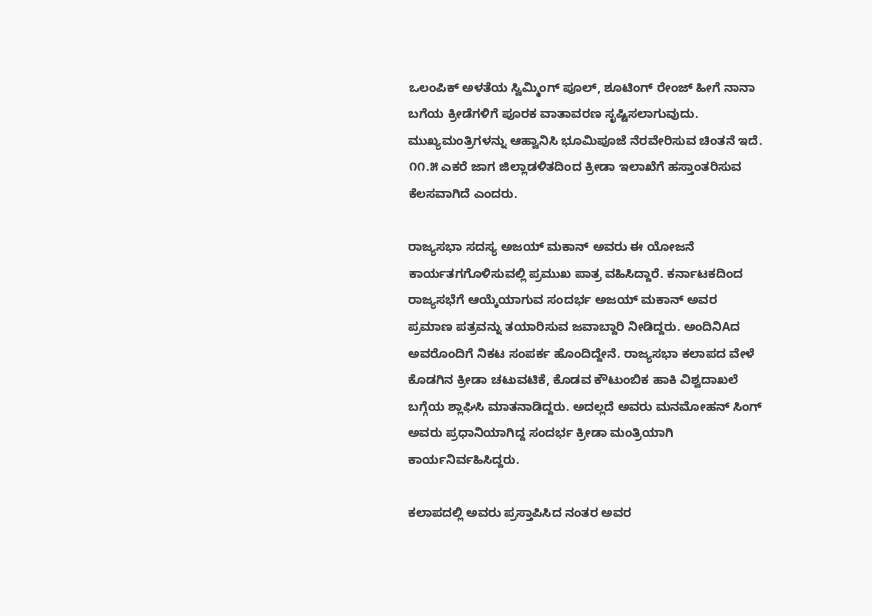ಒಲಂಪಿಕ್ ಅಳತೆಯ ಸ್ವಿಮ್ಮಿಂಗ್ ಪೂಲ್, ಶೂಟಿಂಗ್ ರೇಂಜ್ ಹೀಗೆ ನಾನಾ ಬಗೆಯ ಕ್ರೀಡೆಗಳಿಗೆ ಪೂರಕ ವಾತಾವರಣ ಸೃಷ್ಟಿಸಲಾಗುವುದು. ಮುಖ್ಯಮಂತ್ರಿಗಳನ್ನು ಆಹ್ವಾನಿಸಿ ಭೂಮಿಪೂಜೆ ನೆರವೇರಿಸುವ ಚಿಂತನೆ ಇದೆ. ೧೧.೫ ಎಕರೆ ಜಾಗ ಜಿಲ್ಲಾಡಳಿತದಿಂದ ಕ್ರೀಡಾ ಇಲಾಖೆಗೆ ಹಸ್ತಾಂತರಿಸುವ ಕೆಲಸವಾಗಿದೆ ಎಂದರು.

ರಾಜ್ಯಸಭಾ ಸದಸ್ಯ ಅಜಯ್ ಮಕಾನ್ ಅವರು ಈ ಯೋಜನೆ ಕಾರ್ಯತಗಗೊಳಿಸುವಲ್ಲಿ ಪ್ರಮುಖ ಪಾತ್ರ ವಹಿಸಿದ್ದಾರೆ. ಕರ್ನಾಟಕದಿಂದ ರಾಜ್ಯಸಭೆಗೆ ಆಯ್ಕೆಯಾಗುವ ಸಂದರ್ಭ ಅಜಯ್ ಮಕಾನ್ ಅವರ ಪ್ರಮಾಣ ಪತ್ರವನ್ನು ತಯಾರಿಸುವ ಜವಾಬ್ದಾರಿ ನೀಡಿದ್ದರು. ಅಂದಿನಿAದ ಅವರೊಂದಿಗೆ ನಿಕಟ ಸಂಪರ್ಕ ಹೊಂದಿದ್ದೇನೆ. ರಾಜ್ಯಸಭಾ ಕಲಾಪದ ವೇಳೆ ಕೊಡಗಿನ ಕ್ರೀಡಾ ಚಟುವಟಿಕೆ, ಕೊಡವ ಕೌಟುಂಬಿಕ ಹಾಕಿ ವಿಶ್ವದಾಖಲೆ ಬಗ್ಗೆಯ ಶ್ಲಾಘಿಸಿ ಮಾತನಾಡಿದ್ದರು. ಅದಲ್ಲದೆ ಅವರು ಮನಮೋಹನ್ ಸಿಂಗ್ ಅವರು ಪ್ರಧಾನಿಯಾಗಿದ್ದ ಸಂದರ್ಭ ಕ್ರೀಡಾ ಮಂತ್ರಿಯಾಗಿ ಕಾರ್ಯನಿರ್ವಹಿಸಿದ್ದರು.

ಕಲಾಪದಲ್ಲಿ ಅವರು ಪ್ರಸ್ತಾಪಿಸಿದ ನಂತರ ಅವರ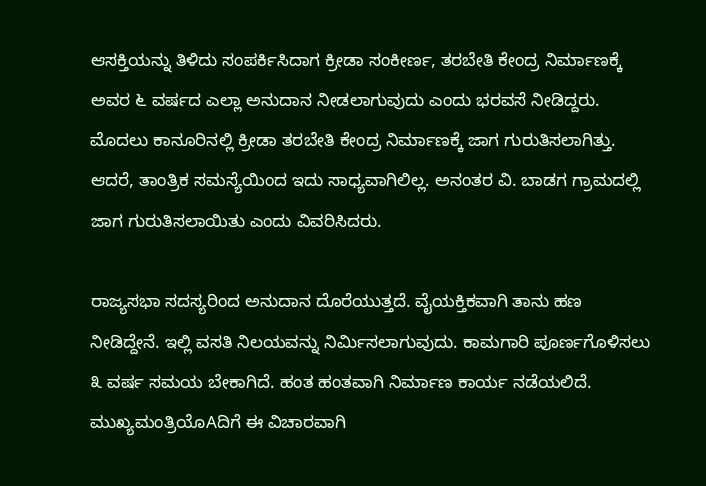ಆಸಕ್ತಿಯನ್ನು ತಿಳಿದು ಸಂಪರ್ಕಿಸಿದಾಗ ಕ್ರೀಡಾ ಸಂಕೀರ್ಣ, ತರಬೇತಿ ಕೇಂದ್ರ ನಿರ್ಮಾಣಕ್ಕೆ ಅವರ ೬ ವರ್ಷದ ಎಲ್ಲಾ ಅನುದಾನ ನೀಡಲಾಗುವುದು ಎಂದು ಭರವಸೆ ನೀಡಿದ್ದರು. ಮೊದಲು ಕಾನೂರಿನಲ್ಲಿ ಕ್ರೀಡಾ ತರಬೇತಿ ಕೇಂದ್ರ ನಿರ್ಮಾಣಕ್ಕೆ ಜಾಗ ಗುರುತಿಸಲಾಗಿತ್ತು. ಆದರೆ, ತಾಂತ್ರಿಕ ಸಮಸ್ಯೆಯಿಂದ ಇದು ಸಾಧ್ಯವಾಗಿಲಿಲ್ಲ. ಅನಂತರ ವಿ. ಬಾಡಗ ಗ್ರಾಮದಲ್ಲಿ ಜಾಗ ಗುರುತಿಸಲಾಯಿತು ಎಂದು ವಿವರಿಸಿದರು.

ರಾಜ್ಯಸಭಾ ಸದಸ್ಯರಿಂದ ಅನುದಾನ ದೊರೆಯುತ್ತದೆ. ವೈಯಕ್ತಿಕವಾಗಿ ತಾನು ಹಣ ನೀಡಿದ್ದೇನೆ. ಇಲ್ಲಿ ವಸತಿ ನಿಲಯವನ್ನು ನಿರ್ಮಿಸಲಾಗುವುದು. ಕಾಮಗಾರಿ ಪೂರ್ಣಗೊಳಿಸಲು ೩ ವರ್ಷ ಸಮಯ ಬೇಕಾಗಿದೆ. ಹಂತ ಹಂತವಾಗಿ ನಿರ್ಮಾಣ ಕಾರ್ಯ ನಡೆಯಲಿದೆ. ಮುಖ್ಯಮಂತ್ರಿಯೊAದಿಗೆ ಈ ವಿಚಾರವಾಗಿ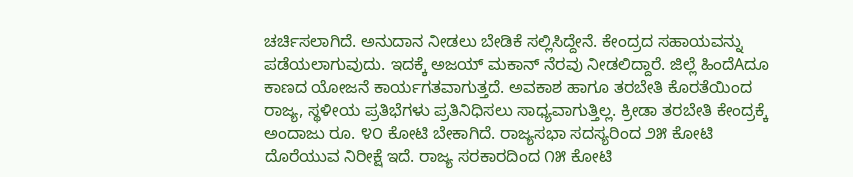ಚರ್ಚಿಸಲಾಗಿದೆ. ಅನುದಾನ ನೀಡಲು ಬೇಡಿಕೆ ಸಲ್ಲಿಸಿದ್ದೇನೆ. ಕೇಂದ್ರದ ಸಹಾಯವನ್ನು ಪಡೆಯಲಾಗುವುದು. ಇದಕ್ಕೆ ಅಜಯ್ ಮಕಾನ್ ನೆರವು ನೀಡಲಿದ್ದಾರೆ. ಜಿಲ್ಲೆ ಹಿಂದೆAದೂ ಕಾಣದ ಯೋಜನೆ ಕಾರ್ಯಗತವಾಗುತ್ತದೆ. ಅವಕಾಶ ಹಾಗೂ ತರಬೇತಿ ಕೊರತೆಯಿಂದ ರಾಜ್ಯ, ಸ್ಥಳೀಯ ಪ್ರತಿಭೆಗಳು ಪ್ರತಿನಿಧಿಸಲು ಸಾಧ್ಯವಾಗುತ್ತಿಲ್ಲ. ಕ್ರೀಡಾ ತರಬೇತಿ ಕೇಂದ್ರಕ್ಕೆ ಅಂದಾಜು ರೂ. ೪೦ ಕೋಟಿ ಬೇಕಾಗಿದೆ. ರಾಜ್ಯಸಭಾ ಸದಸ್ಯರಿಂದ ೨೫ ಕೋಟಿ ದೊರೆಯುವ ನಿರೀಕ್ಷೆ ಇದೆ. ರಾಜ್ಯ ಸರಕಾರದಿಂದ ೧೫ ಕೋಟಿ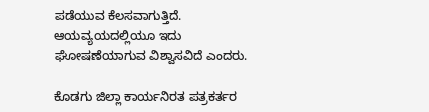ಪಡೆಯುವ ಕೆಲಸವಾಗುತ್ತಿದೆ. ಆಯವ್ಯಯದಲ್ಲಿಯೂ ಇದು ಘೋಷಣೆಯಾಗುವ ವಿಶ್ವಾಸವಿದೆ ಎಂದರು.

ಕೊಡಗು ಜಿಲ್ಲಾ ಕಾರ್ಯನಿರತ ಪತ್ರಕರ್ತರ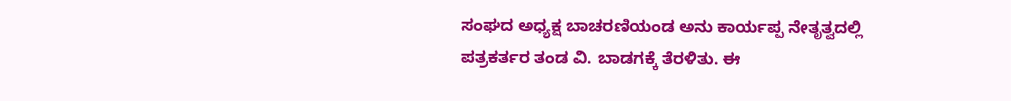ಸಂಘದ ಅಧ್ಯಕ್ಷ ಬಾಚರಣಿಯಂಡ ಅನು ಕಾರ್ಯಪ್ಪ ನೇತೃತ್ವದಲ್ಲಿ ಪತ್ರಕರ್ತರ ತಂಡ ವಿ. ಬಾಡಗಕ್ಕೆ ತೆರಳಿತು. ಈ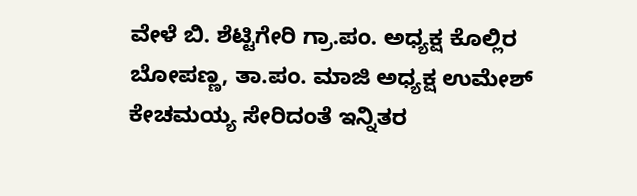ವೇಳೆ ಬಿ. ಶೆಟ್ಟಿಗೇರಿ ಗ್ರಾ.ಪಂ. ಅಧ್ಯಕ್ಷ ಕೊಲ್ಲಿರ ಬೋಪಣ್ಣ, ತಾ.ಪಂ. ಮಾಜಿ ಅಧ್ಯಕ್ಷ ಉಮೇಶ್ ಕೇಚಮಯ್ಯ ಸೇರಿದಂತೆ ಇನ್ನಿತರ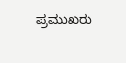ಪ್ರಮುಖರು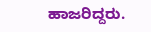ಹಾಜರಿದ್ದರು.